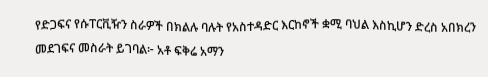የድጋፍና የሱፐርቪዥን ስራዎች በክልሉ ባሉት የአስተዳድር እርከኖች ቋሚ ባህል እስኪሆን ድረስ አበክረን መደገፍና መስራት ይገባል፦ አቶ ፍቅሬ አማን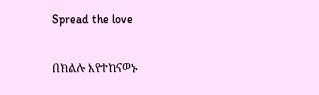Spread the love

በክልሉ እየተከናወኑ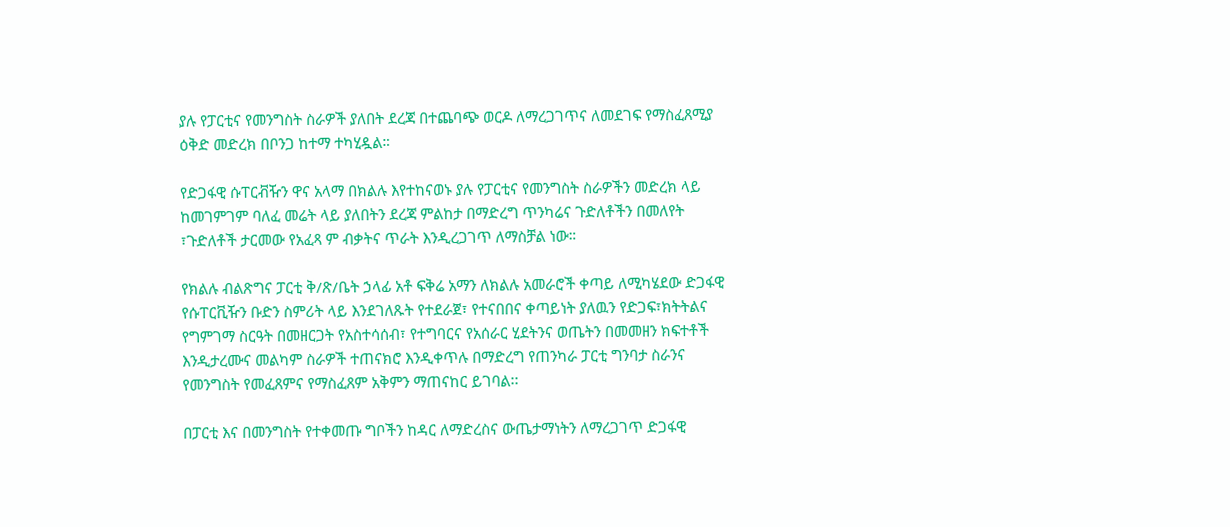ያሉ የፓርቲና የመንግስት ስራዎች ያለበት ደረጃ በተጨባጭ ወርዶ ለማረጋገጥና ለመደገፍ የማስፈጸሚያ ዕቅድ መድረክ በቦንጋ ከተማ ተካሂዷል።

የድጋፋዊ ሱፐርቭዥን ዋና አላማ በክልሉ እየተከናወኑ ያሉ የፓርቲና የመንግስት ስራዎችን መድረክ ላይ ከመገምገም ባለፈ መሬት ላይ ያለበትን ደረጃ ምልከታ በማድረግ ጥንካሬና ጉድለቶችን በመለየት ፣ጉድለቶች ታርመው የአፈጻ ም ብቃትና ጥራት እንዲረጋገጥ ለማስቻል ነው።

የክልሉ ብልጽግና ፓርቲ ቅ/ጽ/ቤት ኃላፊ አቶ ፍቅሬ አማን ለክልሉ አመራሮች ቀጣይ ለሚካሄደው ድጋፋዊ የሱፐርቪዥን ቡድን ስምሪት ላይ እንደገለጹት የተደራጀ፣ የተናበበና ቀጣይነት ያለዉን የድጋፍ፣ክትትልና የግምገማ ስርዓት በመዘርጋት የአስተሳሰብ፣ የተግባርና የአሰራር ሂደትንና ወጤትን በመመዘን ክፍተቶች እንዲታረሙና መልካም ስራዎች ተጠናክሮ እንዲቀጥሉ በማድረግ የጠንካራ ፓርቲ ግንባታ ስራንና የመንግስት የመፈጸምና የማስፈጸም አቅምን ማጠናከር ይገባል፡፡

በፓርቲ እና በመንግስት የተቀመጡ ግቦችን ከዳር ለማድረስና ውጤታማነትን ለማረጋገጥ ድጋፋዊ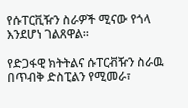የሱፐርቪዥን ስራዎች ሚናው የጎላ እንደሆነ ገልጸዋል።

የድጋፋዊ ክትትልና ሱፐርቭዥን ስራዉ በጥብቅ ድስፒልን የሚመራ፣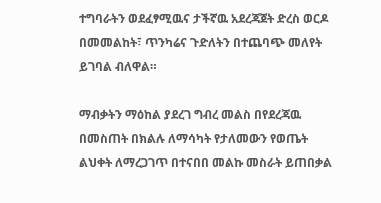ተግባራትን ወደፈፃሚዉና ታችኛዉ አደረጃጀት ድረስ ወርዶ በመመልከት፣ ጥንካሬና ጉድለትን በተጨባጭ መለየት ይገባል ብለዋል።

ማብቃትን ማዕከል ያደረገ ግብረ መልስ በየደረጃዉ በመስጠት በክልሉ ለማሳካት የታለመውን የወጤት ልህቀት ለማረጋገጥ በተናበበ መልኩ መስራት ይጠበቃል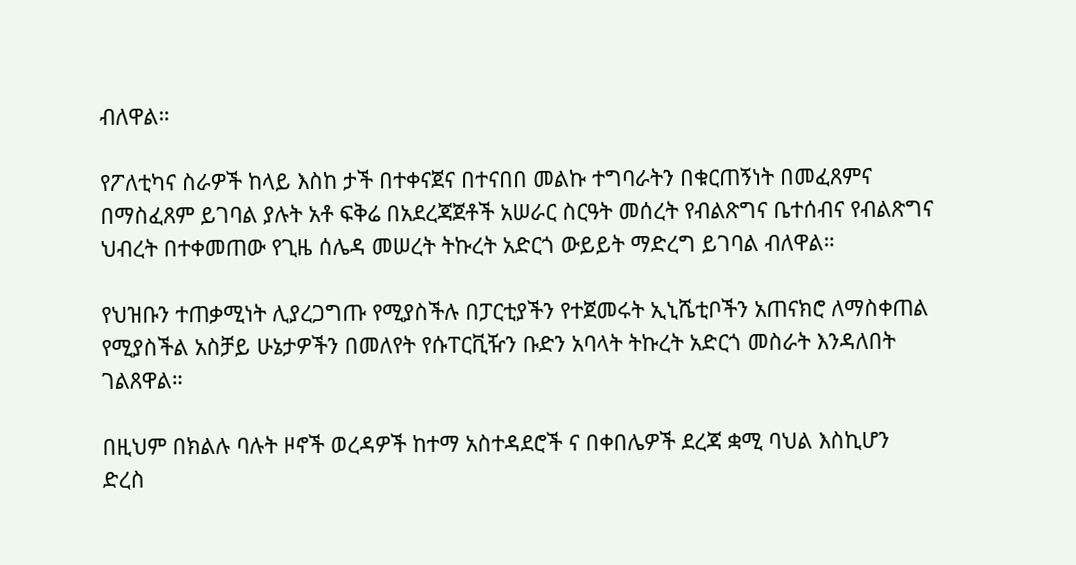ብለዋል።

የፖለቲካና ስራዎች ከላይ እስከ ታች በተቀናጀና በተናበበ መልኩ ተግባራትን በቁርጠኝነት በመፈጸምና በማስፈጸም ይገባል ያሉት አቶ ፍቅሬ በአደረጃጀቶች አሠራር ስርዓት መሰረት የብልጽግና ቤተሰብና የብልጽግና ህብረት በተቀመጠው የጊዜ ሰሌዳ መሠረት ትኩረት አድርጎ ውይይት ማድረግ ይገባል ብለዋል።

የህዝቡን ተጠቃሚነት ሊያረጋግጡ የሚያስችሉ በፓርቲያችን የተጀመሩት ኢኒሼቲቦችን አጠናክሮ ለማስቀጠል የሚያስችል አስቻይ ሁኔታዎችን በመለየት የሱፐርቪዥን ቡድን አባላት ትኩረት አድርጎ መስራት እንዳለበት ገልጸዋል።

በዚህም በክልሉ ባሉት ዞኖች ወረዳዎች ከተማ አስተዳደሮች ና በቀበሌዎች ደረጃ ቋሚ ባህል እስኪሆን ድረስ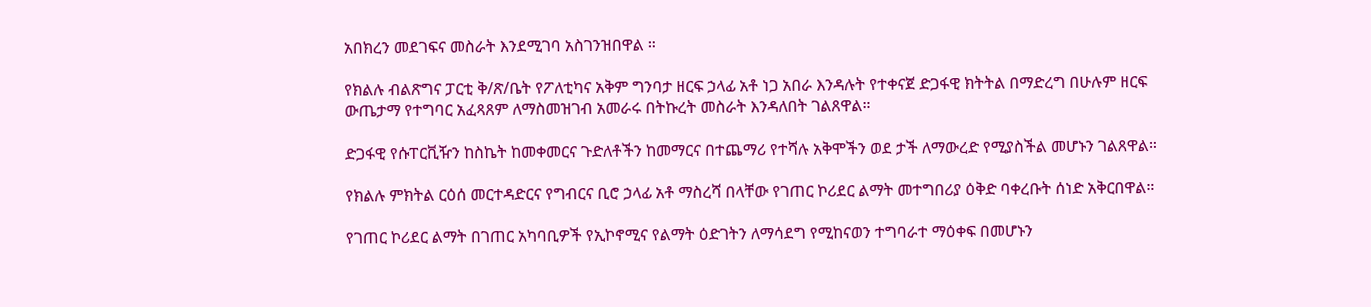አበክረን መደገፍና መስራት እንደሚገባ አስገንዝበዋል ።

የክልሉ ብልጽግና ፓርቲ ቅ/ጽ/ቤት የፖለቲካና አቅም ግንባታ ዘርፍ ኃላፊ አቶ ነጋ አበራ እንዳሉት የተቀናጀ ድጋፋዊ ክትትል በማድረግ በሁሉም ዘርፍ ውጤታማ የተግባር አፈጻጸም ለማስመዝገብ አመራሩ በትኩረት መስራት እንዳለበት ገልጸዋል።

ድጋፋዊ የሱፐርቪዥን ከስኬት ከመቀመርና ጉድለቶችን ከመማርና በተጨማሪ የተሻሉ አቅሞችን ወደ ታች ለማውረድ የሚያስችል መሆኑን ገልጸዋል።

የክልሉ ምክትል ርዕሰ መርተዳድርና የግብርና ቢሮ ኃላፊ አቶ ማስረሻ በላቸው የገጠር ኮሪደር ልማት መተግበሪያ ዕቅድ ባቀረቡት ሰነድ አቅርበዋል።

የገጠር ኮሪደር ልማት በገጠር አካባቢዎች የኢኮኖሚና የልማት ዕድገትን ለማሳደግ የሚከናወን ተግባራተ ማዕቀፍ በመሆኑን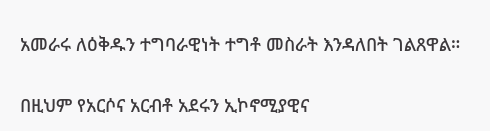አመራሩ ለዕቅዱን ተግባራዊነት ተግቶ መስራት እንዳለበት ገልጸዋል።

በዚህም የአርሶና አርብቶ አደሩን ኢኮኖሚያዊና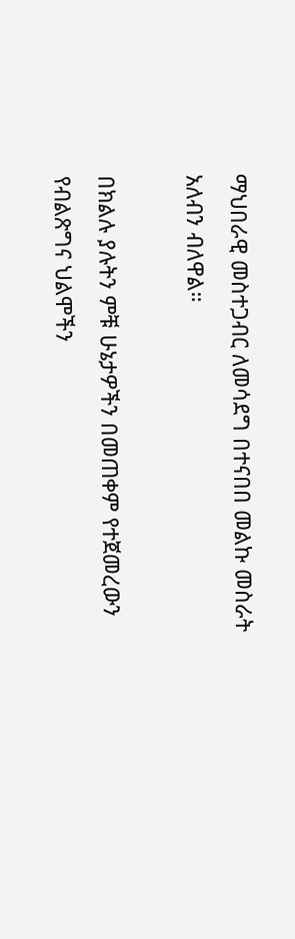ማህበራዊ መስተጋብር ለመሳደግ በተናበበ መልኩ መስራት አለብን ብለዋል።

በክልሉ ያሉትን ምቹ ሁኔታዎችን በመጠቀም የተጀመረውን የብልጽግና ህልሞችን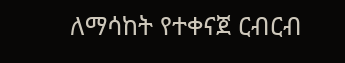ለማሳከት የተቀናጀ ርብርብ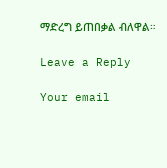ማድረግ ይጠበቃል ብለዋል።

Leave a Reply

Your email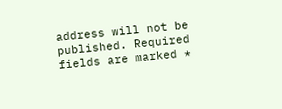address will not be published. Required fields are marked *